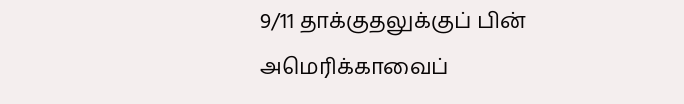9/11 தாக்குதலுக்குப் பின் அமெரிக்காவைப்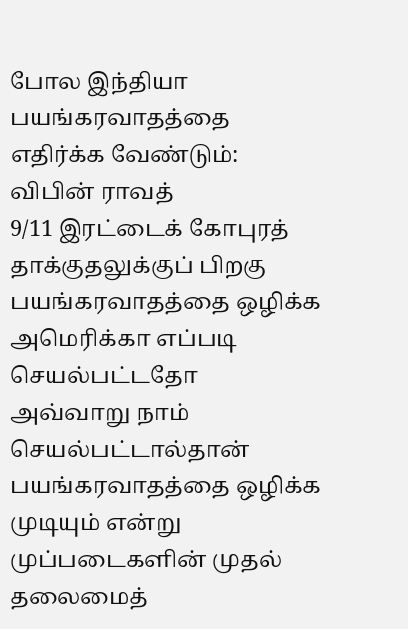போல இந்தியா பயங்கரவாதத்தை எதிர்க்க வேண்டும்: விபின் ராவத்
9/11 இரட்டைக் கோபுரத் தாக்குதலுக்குப் பிறகு பயங்கரவாதத்தை ஒழிக்க அமெரிக்கா எப்படி செயல்பட்டதோ அவ்வாறு நாம் செயல்பட்டால்தான் பயங்கரவாதத்தை ஒழிக்க முடியும் என்று முப்படைகளின் முதல் தலைமைத்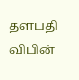தளபதி விபின்